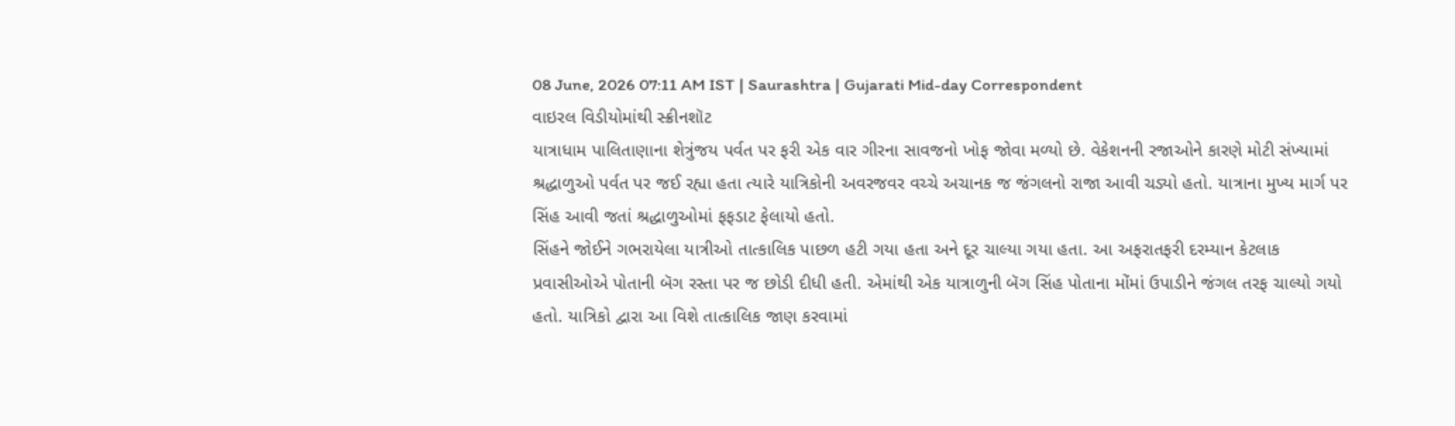08 June, 2026 07:11 AM IST | Saurashtra | Gujarati Mid-day Correspondent
વાઇરલ વિડીયોમાંથી સ્ક્રીનશૉટ
યાત્રાધામ પાલિતાણાના શેત્રુંજય પર્વત પર ફરી એક વાર ગીરના સાવજનો ખોફ જોવા મળ્યો છે. વેકેશનની રજાઓને કારણે મોટી સંખ્યામાં શ્રદ્ધાળુઓ પર્વત પર જઈ રહ્યા હતા ત્યારે યાત્રિકોની અવરજવર વચ્ચે અચાનક જ જંગલનો રાજા આવી ચડ્યો હતો. યાત્રાના મુખ્ય માર્ગ પર સિંહ આવી જતાં શ્રદ્ધાળુઓમાં ફફડાટ ફેલાયો હતો.
સિંહને જોઈને ગભરાયેલા યાત્રીઓ તાત્કાલિક પાછળ હટી ગયા હતા અને દૂર ચાલ્યા ગયા હતા. આ અફરાતફરી દરમ્યાન કેટલાક પ્રવાસીઓએ પોતાની બૅગ રસ્તા પર જ છોડી દીધી હતી. એમાંથી એક યાત્રાળુની બૅગ સિંહ પોતાના મોંમાં ઉપાડીને જંગલ તરફ ચાલ્યો ગયો હતો. યાત્રિકો દ્વારા આ વિશે તાત્કાલિક જાણ કરવામાં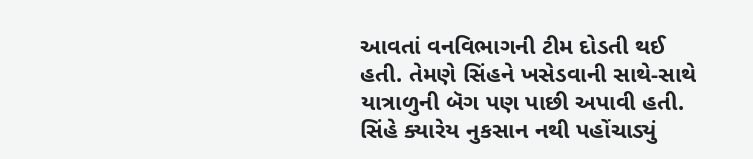આવતાં વનવિભાગની ટીમ દોડતી થઈ હતી. તેમણે સિંહને ખસેડવાની સાથે-સાથે યાત્રાળુની બૅગ પણ પાછી અપાવી હતી.
સિંહે ક્યારેય નુકસાન નથી પહોંચાડ્યું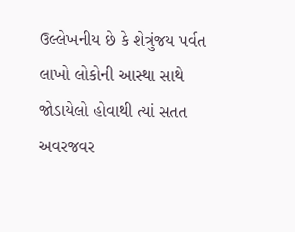ઉલ્લેખનીય છે કે શેત્રુંજય પર્વત લાખો લોકોની આસ્થા સાથે જોડાયેલો હોવાથી ત્યાં સતત અવરજવર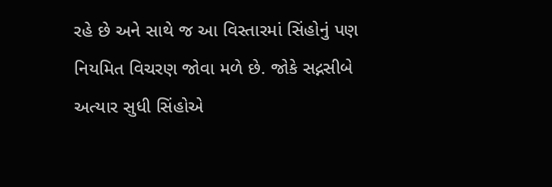રહે છે અને સાથે જ આ વિસ્તારમાં સિંહોનું પણ નિયમિત વિચરણ જોવા મળે છે. જોકે સદ્નસીબે અત્યાર સુધી સિંહોએ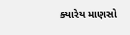ક્યારેય માણસો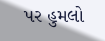પર હુમલો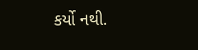કર્યો નથી.